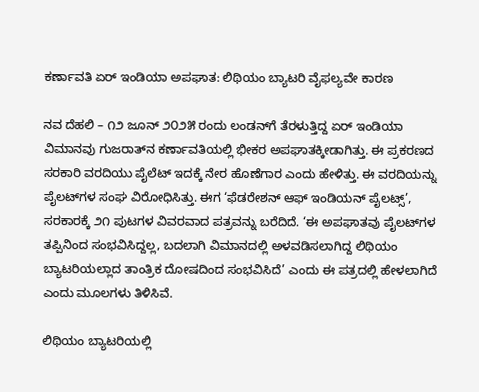ಕರ್ಣಾವತಿ ಏರ್ ಇಂಡಿಯಾ ಅಪಘಾತ: ಲಿಥಿಯಂ ಬ್ಯಾಟರಿ ವೈಫಲ್ಯವೇ ಕಾರಣ

ನವ ದೆಹಲಿ – ೧೨ ಜೂನ್ ೨೦೨೫ ರಂದು ಲಂಡನ್‌ಗೆ ತೆರಳುತ್ತಿದ್ದ ಏರ್ ಇಂಡಿಯಾ ವಿಮಾನವು ಗುಜರಾತ್‌ನ ಕರ್ಣಾವತಿಯಲ್ಲಿ ಭೀಕರ ಅಪಘಾತಕ್ಕೀಡಾಗಿತ್ತು. ಈ ಪ್ರಕರಣದ ಸರಕಾರಿ ವರದಿಯು ಪೈಲೆಟ್ ಇದಕ್ಕೆ ನೇರ ಹೊಣೆಗಾರ ಎಂದು ಹೇಳಿತ್ತು. ಈ ವರದಿಯನ್ನು ಪೈಲಟ್‌ಗಳ ಸಂಘ ವಿರೋಧಿಸಿತ್ತು. ಈಗ ‘ಫೆಡರೇಶನ್ ಆಫ್ ಇಂಡಿಯನ್ ಪೈಲಟ್ಸ್’, ಸರಕಾರಕ್ಕೆ ೨೧ ಪುಟಗಳ ವಿವರವಾದ ಪತ್ರವನ್ನು ಬರೆದಿದೆ. ‘ಈ ಅಪಘಾತವು ಪೈಲಟ್‌ಗಳ ತಪ್ಪಿನಿಂದ ಸಂಭವಿಸಿದ್ದಲ್ಲ, ಬದಲಾಗಿ ವಿಮಾನದಲ್ಲಿ ಅಳವಡಿಸಲಾಗಿದ್ದ ಲಿಥಿಯಂ ಬ್ಯಾಟರಿಯಲ್ಲಾದ ತಾಂತ್ರಿಕ ದೋಷದಿಂದ ಸಂಭವಿಸಿದೆ’ ಎಂದು ಈ ಪತ್ರದಲ್ಲಿ ಹೇಳಲಾಗಿದೆ ಎಂದು ಮೂಲಗಳು ತಿಳಿಸಿವೆ.

ಲಿಥಿಯಂ ಬ್ಯಾಟರಿಯಲ್ಲಿ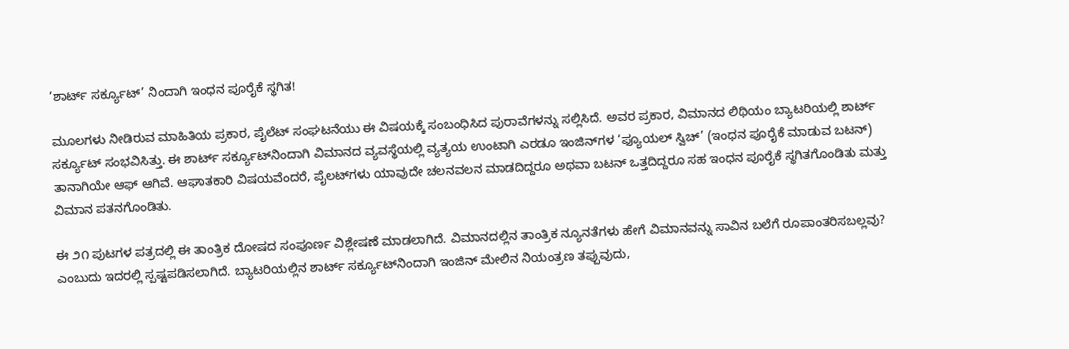‘ಶಾರ್ಟ್ ಸರ್ಕ್ಯೂಟ್’ ನಿಂದಾಗಿ ಇಂಧನ ಪೂರೈಕೆ ಸ್ಥಗಿತ!

ಮೂಲಗಳು ನೀಡಿರುವ ಮಾಹಿತಿಯ ಪ್ರಕಾರ, ಪೈಲೆಟ್ ಸಂಘಟನೆಯು ಈ ವಿಷಯಕ್ಕೆ ಸಂಬಂಧಿಸಿದ ಪುರಾವೆಗಳನ್ನು ಸಲ್ಲಿಸಿದೆ. ಅವರ ಪ್ರಕಾರ, ವಿಮಾನದ ಲಿಥಿಯಂ ಬ್ಯಾಟರಿಯಲ್ಲಿ ಶಾರ್ಟ್ ಸರ್ಕ್ಯೂಟ್ ಸಂಭವಿಸಿತ್ತು. ಈ ಶಾರ್ಟ್ ಸರ್ಕ್ಯೂಟ್‌ನಿಂದಾಗಿ ವಿಮಾನದ ವ್ಯವಸ್ಥೆಯಲ್ಲಿ ವ್ಯತ್ಯಯ ಉಂಟಾಗಿ ಎರಡೂ ಇಂಜಿನ್‌ಗಳ ‘ಫ್ಯೂಯಲ್ ಸ್ವಿಚ್’ (ಇಂಧನ ಪೂರೈಕೆ ಮಾಡುವ ಬಟನ್) ತಾನಾಗಿಯೇ ಆಫ್ ಆಗಿವೆ. ಆಘಾತಕಾರಿ ವಿಷಯವೆಂದರೆ, ಪೈಲಟ್‌ಗಳು ಯಾವುದೇ ಚಲನವಲನ ಮಾಡದಿದ್ದರೂ ಅಥವಾ ಬಟನ್ ಒತ್ತದಿದ್ದರೂ ಸಹ ಇಂಧನ ಪೂರೈಕೆ ಸ್ಥಗಿತಗೊಂಡಿತು ಮತ್ತು ವಿಮಾನ ಪತನಗೊಂಡಿತು.

ಈ ೨೧ ಪುಟಗಳ ಪತ್ರದಲ್ಲಿ ಈ ತಾಂತ್ರಿಕ ದೋಷದ ಸಂಪೂರ್ಣ ವಿಶ್ಲೇಷಣೆ ಮಾಡಲಾಗಿದೆ. ವಿಮಾನದಲ್ಲಿನ ತಾಂತ್ರಿಕ ನ್ಯೂನತೆಗಳು ಹೇಗೆ ವಿಮಾನವನ್ನು ಸಾವಿನ ಬಲೆಗೆ ರೂಪಾಂತರಿಸಬಲ್ಲವು? ಎಂಬುದು ಇದರಲ್ಲಿ ಸ್ಪಷ್ಟಪಡಿಸಲಾಗಿದೆ. ಬ್ಯಾಟರಿಯಲ್ಲಿನ ಶಾರ್ಟ್ ಸರ್ಕ್ಯೂಟ್‌ನಿಂದಾಗಿ ಇಂಜಿನ್ ಮೇಲಿನ ನಿಯಂತ್ರಣ ತಪ್ಪುವುದು,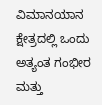ವಿಮಾನಯಾನ ಕ್ಷೇತ್ರದಲ್ಲಿ ಒಂದು ಅತ್ಯಂತ ಗಂಭೀರ ಮತ್ತು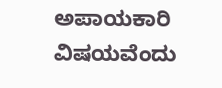ಅಪಾಯಕಾರಿ ವಿಷಯವೆಂದು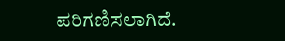ಪರಿಗಣಿಸಲಾಗಿದೆ.